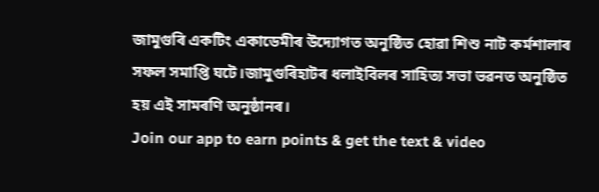জামুগুৰি একটিং একাডেমীৰ উদ্যোগত অনুষ্ঠিত হোৱা শিশু নাট কৰ্মশালাৰ সফল সমাপ্তি ঘটে।জামুগুৰিহাটৰ ধলাইবিলৰ সাহিত্য সভা ভৱনত অনুষ্ঠিত হয় এই সামৰণি অনুষ্ঠানৰ।
Join our app to earn points & get the text & video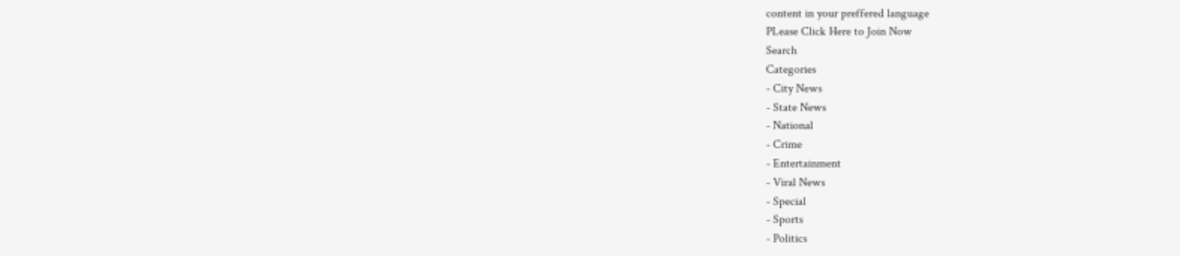content in your preffered language
PLease Click Here to Join Now
Search
Categories
- City News
- State News
- National
- Crime
- Entertainment
- Viral News
- Special
- Sports
- Politics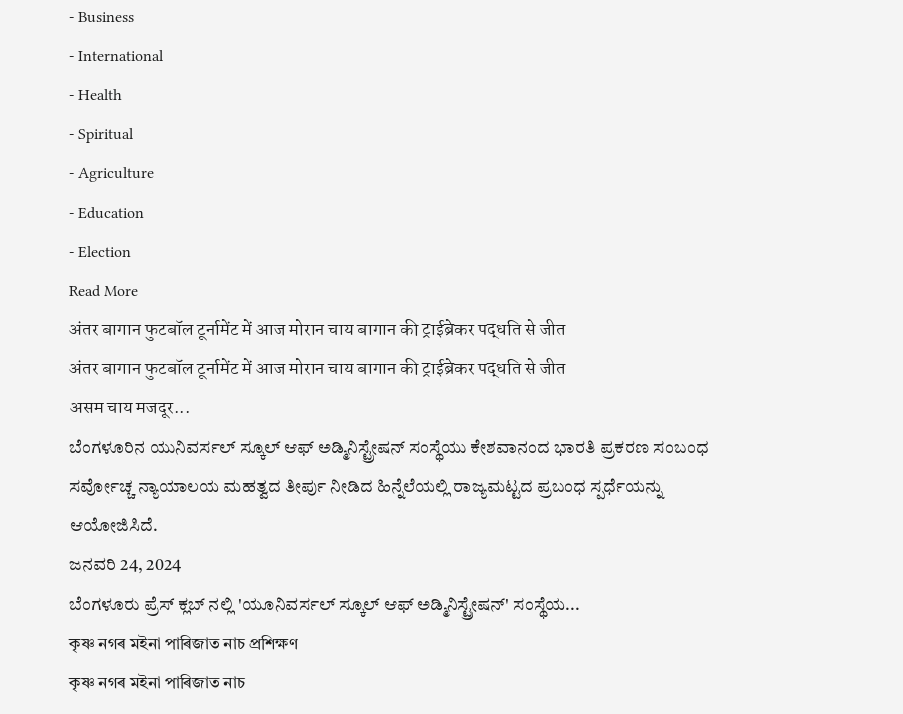- Business
- International
- Health
- Spiritual
- Agriculture
- Education
- Election
Read More
अंतर बागान फुटबॉल टूर्नामेंट में आज मोरान चाय बागान की ट्राईब्रेकर पद्धति से जीत
अंतर बागान फुटबॉल टूर्नामेंट में आज मोरान चाय बागान की ट्राईब्रेकर पद्धति से जीत
असम चाय मजदूर...
ಬೆಂಗಳೂರಿನ ಯುನಿವರ್ಸಲ್ ಸ್ಕೂಲ್ ಆಫ್ ಅಡ್ಮಿನಿಸ್ಟ್ರೇಷನ್ ಸಂಸ್ಥೆಯು ಕೇಶವಾನಂದ ಭಾರತಿ ಪ್ರಕರಣ ಸಂಬಂಧ ಸರ್ವೋಚ್ಚ ನ್ಯಾಯಾಲಯ ಮಹತ್ವದ ತೀರ್ಪು ನೀಡಿದ ಹಿನ್ನೆಲೆಯಲ್ಲಿ ರಾಜ್ಯಮಟ್ಟದ ಪ್ರಬಂಧ ಸ್ಪರ್ಧೆಯನ್ನು ಆಯೋಜಿಸಿದೆ.
ಜನವರಿ 24, 2024
ಬೆಂಗಳೂರು ಪ್ರೆಸ್ ಕ್ಲಬ್ ನಲ್ಲಿ 'ಯೂನಿವರ್ಸಲ್ ಸ್ಕೂಲ್ ಆಫ್ ಅಡ್ಮಿನಿಸ್ಟ್ರೇಷನ್' ಸಂಸ್ಥೆಯ...
কৃষ্ণ নগৰ মইনা পাৰিজাত নাচ প্ৰশিক্ষণ
কৃষ্ণ নগৰ মইনা পাৰিজাত নাচ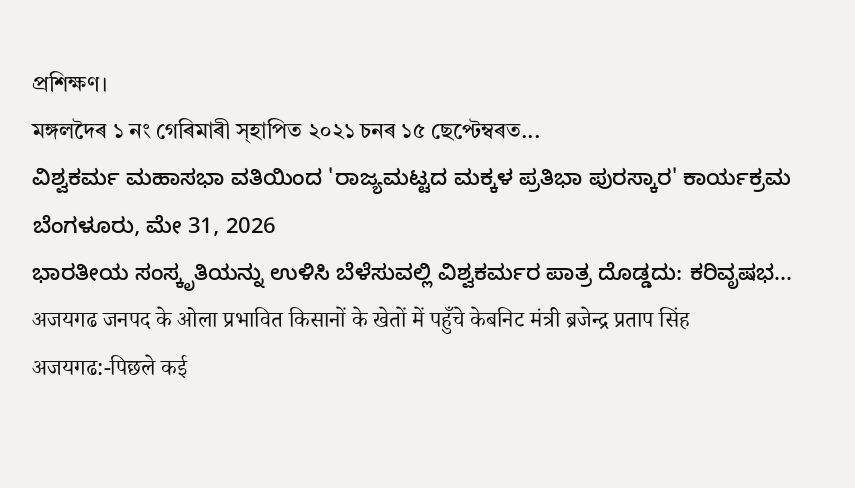প্ৰশিক্ষণ।
মঙ্গলদৈৰ ১ নং গেৰিমাৰী স্হাপিত ২০২১ চনৰ ১৫ ছেপ্টেম্বৰত...
ವಿಶ್ವಕರ್ಮ ಮಹಾಸಭಾ ವತಿಯಿಂದ 'ರಾಜ್ಯಮಟ್ಟದ ಮಕ್ಕಳ ಪ್ರತಿಭಾ ಪುರಸ್ಕಾರ' ಕಾರ್ಯಕ್ರಮ
ಬೆಂಗಳೂರು, ಮೇ 31, 2026
ಭಾರತೀಯ ಸಂಸ್ಕೃತಿಯನ್ನು ಉಳಿಸಿ ಬೆಳೆಸುವಲ್ಲಿ ವಿಶ್ವಕರ್ಮರ ಪಾತ್ರ ದೊಡ್ಡದು: ಕರಿವೃಷಭ...
अजयगढ जनपद के ओला प्रभावित किसानों के खेतों में पहुँचे केबनिट मंत्री ब्रजेन्द्र प्रताप सिंह
अजयगढ:-पिछले कई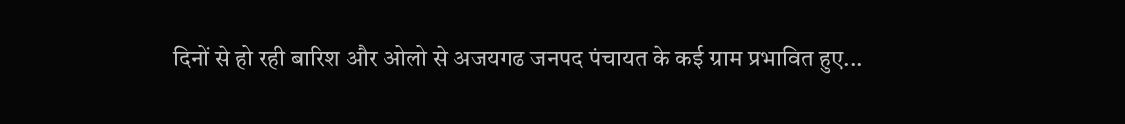दिनों से हो रही बारिश और ओलो से अजयगढ जनपद पंचायत के कई ग्राम प्रभावित हुए...